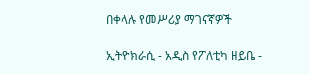በቀላሉ የመሥሪያ ማገናኛዎች

ኢትዮክራሲ - አዲስ የፖለቲካ ዘይቤ -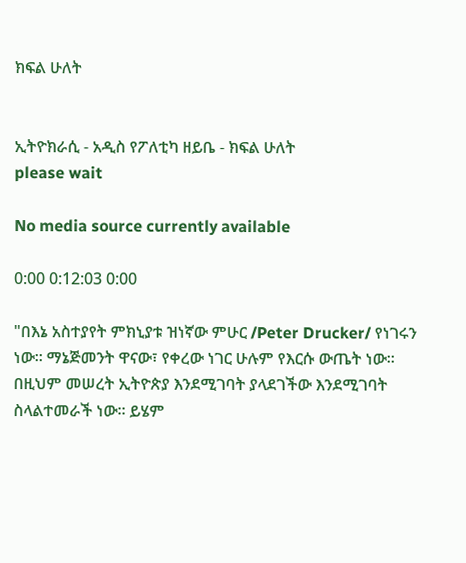ክፍል ሁለት


ኢትዮክራሲ - አዲስ የፖለቲካ ዘይቤ - ክፍል ሁለት
please wait

No media source currently available

0:00 0:12:03 0:00

"በእኔ አስተያየት ምክኒያቱ ዝነኛው ምሁር /Peter Drucker/ የነገሩን ነው። ማኔጅመንት ዋናው፣ የቀረው ነገር ሁሉም የእርሱ ውጤት ነው። በዚህም መሠረት ኢትዮጵያ እንደሚገባት ያላደገችው እንደሚገባት ስላልተመራች ነው። ይሄም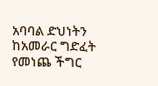አባባል ድህነትን ከአመራር ግድፈት የመነጨ ችግር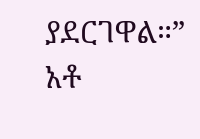ያደርገዋል።” አቶ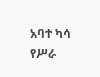አባተ ካሳ የሥራ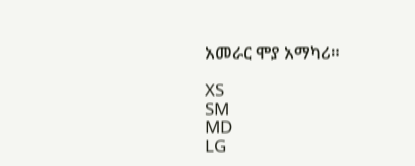አመራር ሞያ አማካሪ።

XS
SM
MD
LG